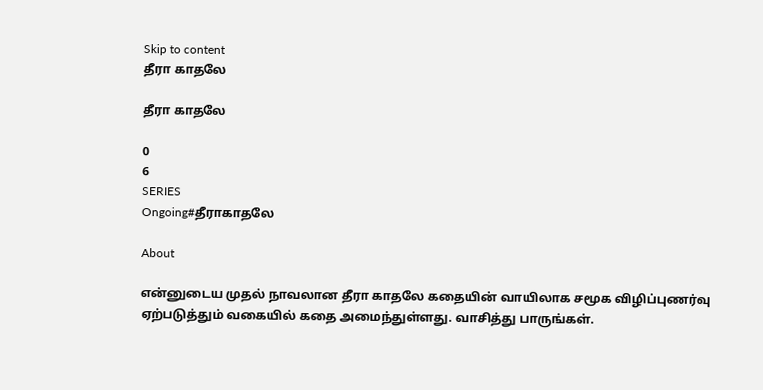Skip to content
தீரா காதலே

தீரா காதலே

0
6
SERIES
Ongoing#தீராகாதலே

About

என்னுடைய முதல் நாவலான தீரா காதலே கதையின் வாயிலாக சமூக விழிப்புணர்வு ஏற்படுத்தும் வகையில் கதை அமைந்துள்ளது. வாசித்து பாருங்கள்.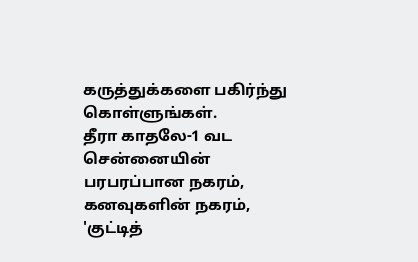கருத்துக்களை பகிர்ந்து கொள்ளுங்கள்.
தீரா காதலே-1 வட சென்னையின் பரபரப்பான நகரம், கனவுகளின் நகரம், 'குட்டித்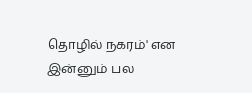தொழில் நகரம்' என இன்னும் பல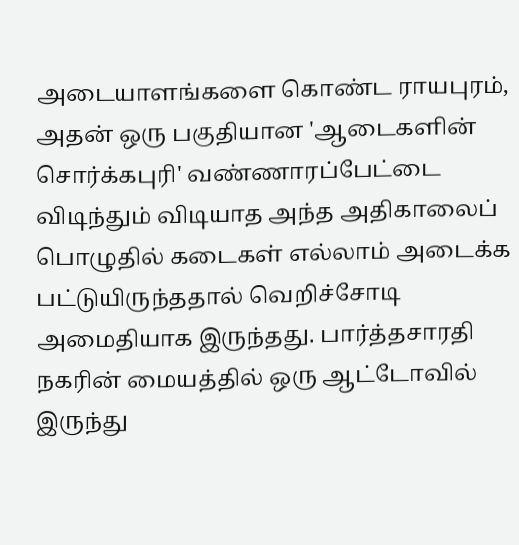அடையாளங்களை கொண்ட ராயபுரம், அதன் ஒரு பகுதியான 'ஆடைகளின் சொர்க்கபுரி' வண்ணாரப்பேட்டை விடிந்தும் விடியாத அந்த அதிகாலைப் பொழுதில் கடைகள் எல்லாம் அடைக்க பட்டுயிருந்ததால் வெறிச்சோடி அமைதியாக இருந்தது. பார்த்தசாரதி நகரின் மையத்தில் ஒரு ஆட்டோவில் இருந்து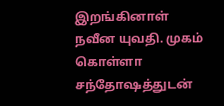இறங்கினாள் நவீன யுவதி. முகம் கொள்ளா சந்தோஷத்துடன்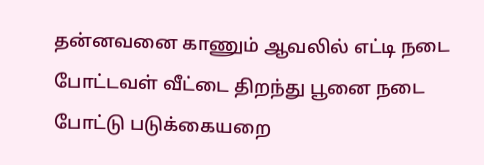தன்னவனை காணும் ஆவலில் எட்டி நடை போட்டவள் வீட்டை திறந்து பூனை நடை போட்டு படுக்கையறை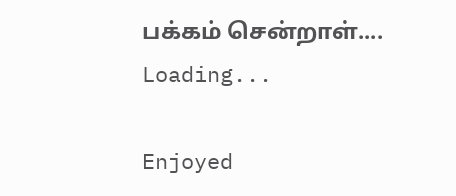பக்கம் சென்றாள்....
Loading...

Enjoyed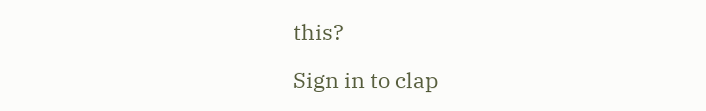this?

Sign in to clap